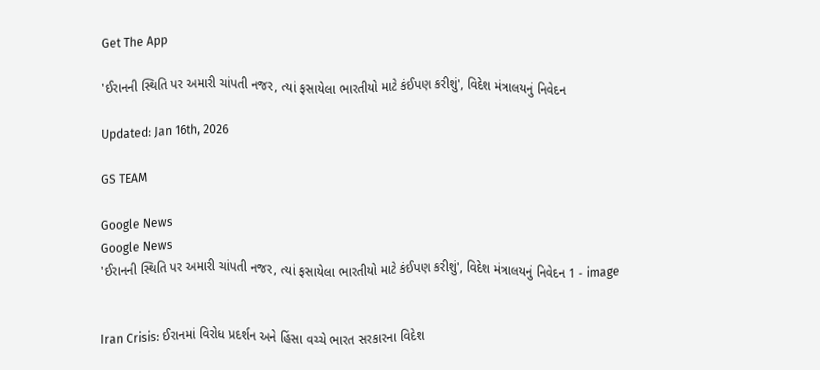Get The App

'ઈરાનની સ્થિતિ પર અમારી ચાંપતી નજર, ત્યાં ફસાયેલા ભારતીયો માટે કંઈપણ કરીશું', વિદેશ મંત્રાલયનું નિવેદન

Updated: Jan 16th, 2026

GS TEAM

Google News
Google News
'ઈરાનની સ્થિતિ પર અમારી ચાંપતી નજર, ત્યાં ફસાયેલા ભારતીયો માટે કંઈપણ કરીશું', વિદેશ મંત્રાલયનું નિવેદન 1 - image


Iran Crisis: ઈરાનમાં વિરોધ પ્રદર્શન અને હિંસા વચ્ચે ભારત સરકારના વિદેશ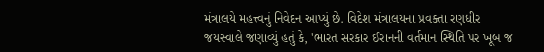મંત્રાલયે મહત્ત્વનું નિવેદન આપ્યું છે. વિદેશ મંત્રાલયના પ્રવક્તા રણધીર જયસ્વાલે જણાવ્યું હતું કે, 'ભારત સરકાર ઈરાનની વર્તમાન સ્થિતિ પર ખૂબ જ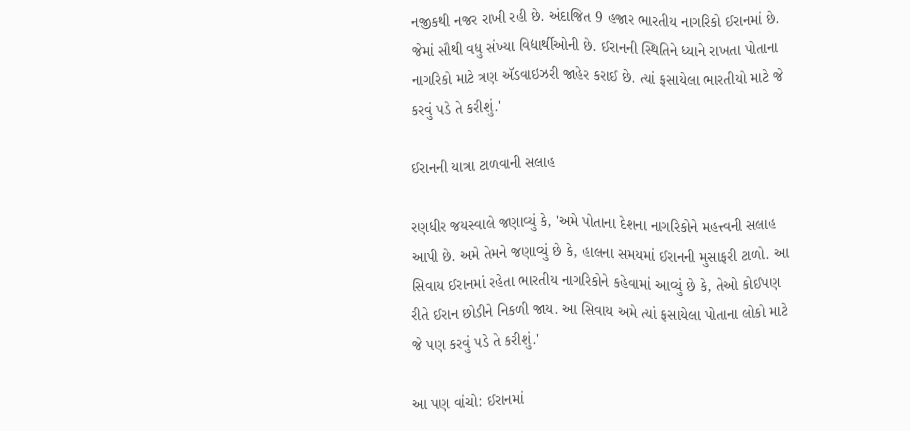નજીકથી નજર રાખી રહી છે. અંદાજિત 9 હજાર ભારતીય નાગરિકો ઈરાનમાં છે. જેમાં સૌથી વધુ સંખ્યા વિદ્યાર્થીઓની છે. ઈરાનની સ્થિતિને ધ્યાને રાખતા પોતાના નાગરિકો માટે ત્રણ ઍડવાઇઝરી જાહેર કરાઈ છે. ત્યાં ફસાયેલા ભારતીયો માટે જે કરવું પડે તે કરીશું.'

ઈરાનની યાત્રા ટાળવાની સલાહ

રણધીર જયસ્વાલે જણાવ્યું કે, 'અમે પોતાના દેશના નાગરિકોને મહત્ત્વની સલાહ આપી છે. અમે તેમને જણાવ્યું છે કે, હાલના સમયમાં ઈરાનની મુસાફરી ટાળો. આ સિવાય ઈરાનમાં રહેતા ભારતીય નાગરિકોને કહેવામાં આવ્યું છે કે, તેઓ કોઈપણ રીતે ઈરાન છોડીને નિકળી જાય. આ સિવાય અમે ત્યાં ફસાયેલા પોતાના લોકો માટે જે પણ કરવું પડે તે કરીશું.'

આ પણ વાંચો: ઈરાનમાં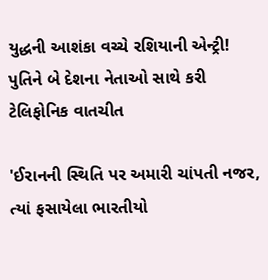યુદ્ધની આશંકા વચ્ચે રશિયાની એન્ટ્રી! પુતિને બે દેશના નેતાઓ સાથે કરી ટેલિફોનિક વાતચીત

'ઈરાનની સ્થિતિ પર અમારી ચાંપતી નજર, ત્યાં ફસાયેલા ભારતીયો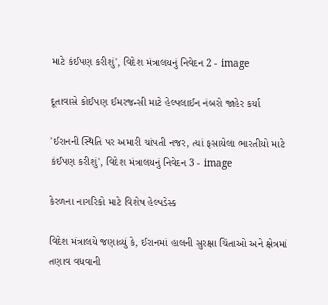માટે કંઈપણ કરીશું', વિદેશ મંત્રાલયનું નિવેદન 2 - image

દૂતાવાસે કોઈપણ ઈમરજન્સી માટે હેલ્પલાઈન નંબરો જાહેર કર્યા

'ઈરાનની સ્થિતિ પર અમારી ચાંપતી નજર, ત્યાં ફસાયેલા ભારતીયો માટે કંઈપણ કરીશું', વિદેશ મંત્રાલયનું નિવેદન 3 - image

કેરળના નાગરિકો માટે વિશેષ હેલ્પડેસ્ક

વિદેશ મંત્રાલયે જણાવ્યું કે, ઈરાનમાં હાલની સુરક્ષા ચિંતાઓ અને ક્ષેત્રમાં તણાવ વધવાની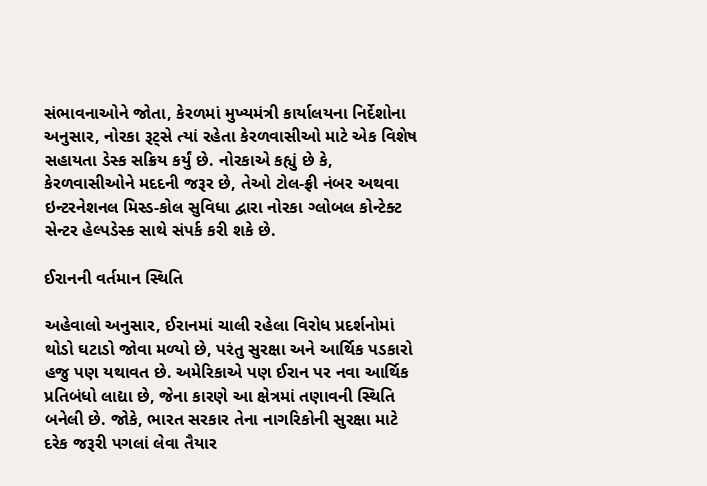સંભાવનાઓને જોતા, કેરળમાં મુખ્યમંત્રી કાર્યાલયના નિર્દેશોના અનુસાર, નોરકા રૂટ્સે ત્યાં રહેતા કેરળવાસીઓ માટે એક વિશેષ સહાયતા ડેસ્ક સક્રિય કર્યું છે. નોરકાએ કહ્યું છે કે, કેરળવાસીઓને મદદની જરૂર છે, તેઓ ટોલ-ફ્રી નંબર અથવા ઇન્ટરનેશનલ મિસ્ડ-કોલ સુવિધા દ્વારા નોરકા ગ્લોબલ કોન્ટેક્ટ સેન્ટર હેલ્પડેસ્ક સાથે સંપર્ક કરી શકે છે.

ઈરાનની વર્તમાન સ્થિતિ

અહેવાલો અનુસાર, ઈરાનમાં ચાલી રહેલા વિરોધ પ્રદર્શનોમાં થોડો ઘટાડો જોવા મળ્યો છે, પરંતુ સુરક્ષા અને આર્થિક પડકારો હજુ પણ યથાવત છે. અમેરિકાએ પણ ઈરાન પર નવા આર્થિક પ્રતિબંધો લાદ્યા છે, જેના કારણે આ ક્ષેત્રમાં તણાવની સ્થિતિ બનેલી છે. જોકે, ભારત સરકાર તેના નાગરિકોની સુરક્ષા માટે દરેક જરૂરી પગલાં લેવા તૈયાર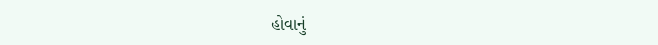હોવાનું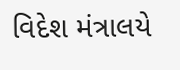વિદેશ મંત્રાલયે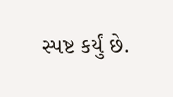સ્પષ્ટ કર્યું છે.